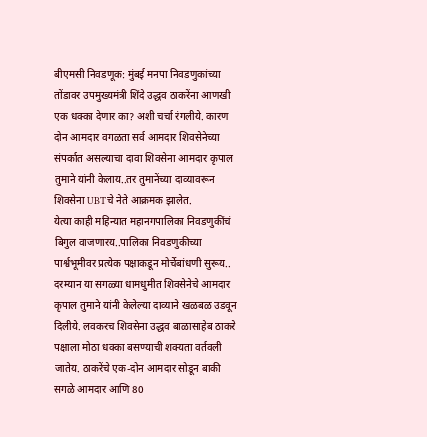बीएमसी निवडणूक: मुंबई मनपा निवडणुकांच्या तोंडावर उपमुख्यमंत्री शिंदे उद्धव ठाकरेंना आणखी एक धक्का देणार का? अशी चर्चा रंगलीये. कारण दोन आमदार वगळता सर्व आमदार शिवसेनेच्या संपर्कात असल्याचा दावा शिवसेना आमदार कृपाल तुमाने यांनी केलाय..तर तुमानेंच्या दाव्यावरून शिवसेना UBTचे नेते आक्रमक झालेत.
येत्या काही महिन्यात महानगपालिका निवडणुकींचं बिगुल वाजणारय..पालिका निवडणुकीच्या पार्श्वभूमीवर प्रत्येक पक्षाकडून मोर्चेबांधणी सुरूय.. दरम्यान या सगळ्या धामधुमीत शिवसेनेचे आमदार कृपाल तुमाने यांनी केलेल्या दाव्याने खळबळ उडवून दिलीये. लवकरच शिवसेना उद्धव बाळासाहेब ठाकरे पक्षाला मोठा धक्का बसण्याची शक्यता वर्तवली जातेय. ठाकरेंचे एक-दोन आमदार सोडून बाकी सगळे आमदार आणि 80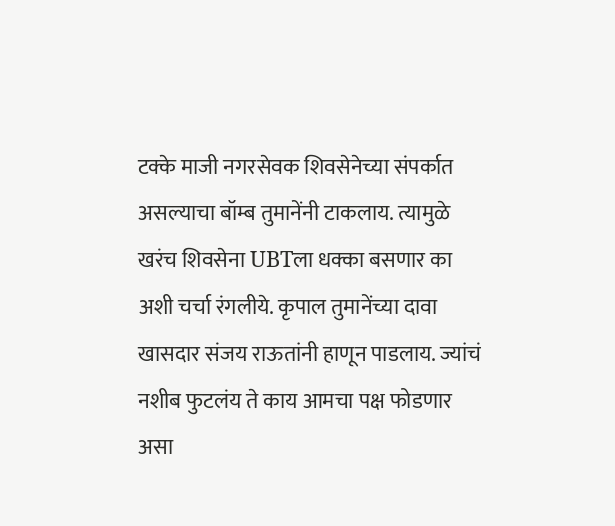टक्के माजी नगरसेवक शिवसेनेच्या संपर्कात असल्याचा बॉम्ब तुमानेंनी टाकलाय. त्यामुळे खरंच शिवसेना UBTला धक्का बसणार का अशी चर्चा रंगलीये. कृपाल तुमानेंच्या दावा खासदार संजय राऊतांनी हाणून पाडलाय. ज्यांचं नशीब फुटलंय ते काय आमचा पक्ष फोडणार असा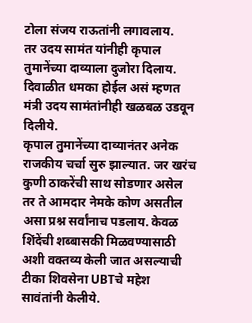टोला संजय राऊतांनी लगावलाय.
तर उदय सामंत यांनीही कृपाल तुमानेंच्या दाव्याला दुजोरा दिलाय. दिवाळीत धमका होईल असं म्हणत मंत्री उदय सामंतांनीही खळबळ उडवून दिलीये.
कृपाल तुमानेंच्या दाव्यानंतर अनेक राजकीय चर्चा सुरु झाल्यात. जर खरंच कुणी ठाकरेंची साथ सोडणार असेल तर ते आमदार नेमके कोण असतील असा प्रश्न सर्वांनाच पडलाय. केवळ शिंदेंची शब्बासकी मिळवण्यासाठी अशी वक्तव्य केली जात असल्याची टीका शिवसेना UBTचे महेश सावंतांनी केलीये.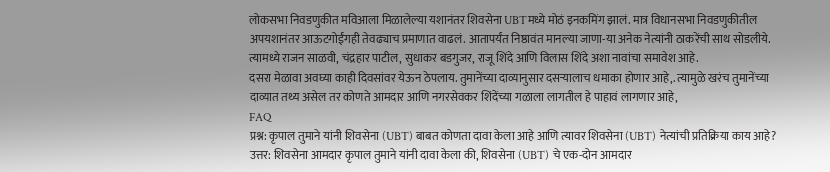लोकसभा निवडणुकीत मविआला मिळालेल्या यशानंतर शिवसेना UBTमध्ये मोठं इनकमिंग झालं. मात्र विधानसभा निवडणुकीतील अपयशानंतर आऊटगोईंगही तेवढ्याच प्रमाणात वाढलं. आतापर्यंत निष्ठावंत मानल्या जाणा-या अनेक नेत्यांनी ठाकरेंची साथ सोडलीये. त्यामध्ये राजन साळवी, चंद्रहार पाटील, सुधाकर बडगुजर, राजू शिंदे आणि विलास शिंदे अशा नावांचा समावेश आहे.
दसरा मेळावा अवघ्या काही दिवसांवर येऊन ठेपलाय. तुमानेंच्या दाव्यानुसार दसऱ्यालाच धमाका होणार आहे,. त्यामुळे खरंच तुमानेंच्या दाव्यात तथ्य असेल तर कोणते आमदार आणि नगरसेवकर शिंदेंच्या गळाला लागतील हे पाहावं लागणार आहे,
FAQ
प्रश्न: कृपाल तुमाने यांनी शिवसेना (UBT) बाबत कोणता दावा केला आहे आणि त्यावर शिवसेना (UBT) नेत्यांची प्रतिक्रिया काय आहे?
उत्तर: शिवसेना आमदार कृपाल तुमाने यांनी दावा केला की, शिवसेना (UBT) चे एक-दोन आमदार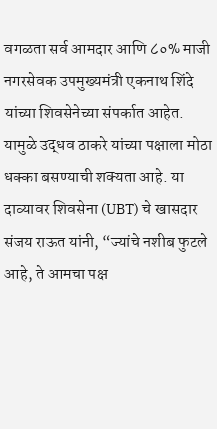वगळता सर्व आमदार आणि ८०% माजी नगरसेवक उपमुख्यमंत्री एकनाथ शिंदे यांच्या शिवसेनेच्या संपर्कात आहेत. यामुळे उद्धव ठाकरे यांच्या पक्षाला मोठा धक्का बसण्याची शक्यता आहे. या दाव्यावर शिवसेना (UBT) चे खासदार संजय राऊत यांनी, “ज्यांचे नशीब फुटले आहे, ते आमचा पक्ष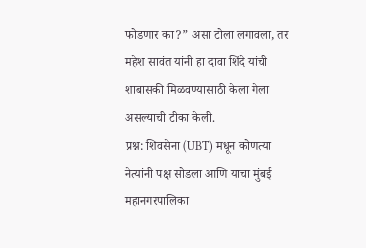फोडणार का?” असा टोला लगावला, तर महेश सावंत यांनी हा दावा शिंदे यांची शाबासकी मिळवण्यासाठी केला गेला असल्याची टीका केली.
प्रश्न: शिवसेना (UBT) मधून कोणत्या नेत्यांनी पक्ष सोडला आणि याचा मुंबई महानगरपालिका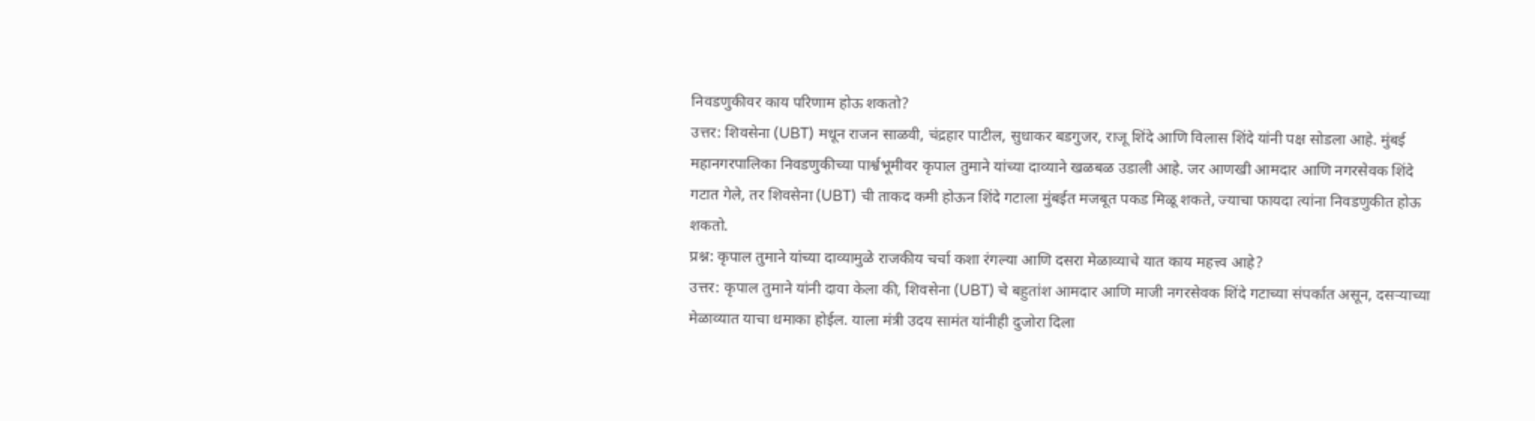निवडणुकीवर काय परिणाम होऊ शकतो?
उत्तर: शिवसेना (UBT) मधून राजन साळवी, चंद्रहार पाटील, सुधाकर बडगुजर, राजू शिंदे आणि विलास शिंदे यांनी पक्ष सोडला आहे. मुंबई महानगरपालिका निवडणुकीच्या पार्श्वभूमीवर कृपाल तुमाने यांच्या दाव्याने खळबळ उडाली आहे. जर आणखी आमदार आणि नगरसेवक शिंदे गटात गेले, तर शिवसेना (UBT) ची ताकद कमी होऊन शिंदे गटाला मुंबईत मजबूत पकड मिळू शकते, ज्याचा फायदा त्यांना निवडणुकीत होऊ शकतो.
प्रश्न: कृपाल तुमाने यांच्या दाव्यामुळे राजकीय चर्चा कशा रंगल्या आणि दसरा मेळाव्याचे यात काय महत्त्व आहे?
उत्तर: कृपाल तुमाने यांनी दावा केला की, शिवसेना (UBT) चे बहुतांश आमदार आणि माजी नगरसेवक शिंदे गटाच्या संपर्कात असून, दसऱ्याच्या मेळाव्यात याचा धमाका होईल. याला मंत्री उदय सामंत यांनीही दुजोरा दिला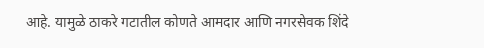आहे. यामुळे ठाकरे गटातील कोणते आमदार आणि नगरसेवक शिंदे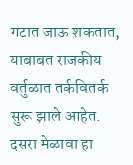गटात जाऊ शकतात, याबाबत राजकीय वर्तुळात तर्कवितर्क सुरू झाले आहेत. दसरा मेळावा हा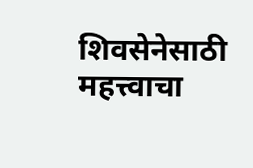शिवसेनेसाठी महत्त्वाचा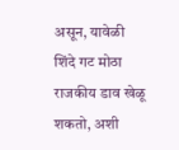असून, यावेळी शिंदे गट मोठा राजकीय डाव खेळू शकतो, अशी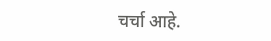चर्चा आहे.